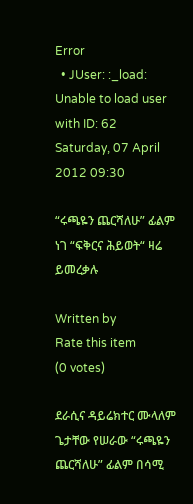Error
  • JUser: :_load: Unable to load user with ID: 62
Saturday, 07 April 2012 09:30

“ሩጫዬን ጨርሻለሁ” ፊልም ነገ “ፍቅርና ሕይወት“ ዛሬ ይመረቃሉ

Written by
Rate this item
(0 votes)

ደራሲና ዳይሬክተር ሙላለም ጌታቸው የሠራው “ሩጫዬን ጨርሻለሁ” ፊልም በሳሚ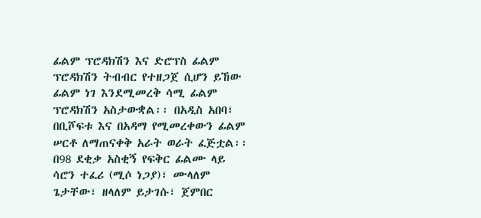ፊልም ፕሮዳክሽን እና ድሮፕስ ፊልም ፕሮዳክሽን ትብብር የተዘጋጀ ሲሆን ይኸው ፊልም ነገ እንደሚመረቅ ሳሚ ፊልም ፕሮዳክሽን አስታውቋል፡፡ በአዲስ አበባ፣ በቢሾፍቱ እና በአዳማ የሚመረቀውን ፊልም ሠርቶ ለማጠናቀቅ አራት ወራት ፈጅቷል፡፡ በ98 ደቂቃ አስቂኝ የፍቅር ፊልሙ ላይ ሳሮን ተፈሪ (ሚሶ ነጋያ)፣ ሙላለም ጌታቸው፣ ዘላለም ይታገሱ፣ ጀምበር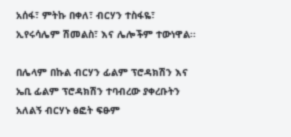አሰፋ፣ ምትኩ በቀለ፣ ብርሃን ተስፋዬ፣ ኢየሩሳሌም ሽመልስ፣ እና ሌሎችም ተውነዋል፡፡

በሌላም በኩል ብርሃን ፊልም ፕሮዳክሽን እና ኤቢ ፊልም ፕሮዳክሽን ተባብረው ያቀረቡትን አለልኝ ብርሃኑ ፅፎት ፍፁም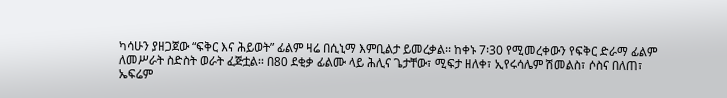ካሳሁን ያዘጋጀው “ፍቅር እና ሕይወት” ፊልም ዛሬ በሲኒማ እምቢልታ ይመረቃል፡፡ ከቀኑ 7፡30 የሚመረቀውን የፍቅር ድራማ ፊልም ለመሥራት ስድስት ወራት ፈጅቷል፡፡ በ80 ደቂቃ ፊልሙ ላይ ሕሊና ጌታቸው፣ ሚፍታ ዘለቀ፣ ኢየሩሳሌም ሽመልስ፣ ሶስና በለጠ፣ ኤፍሬም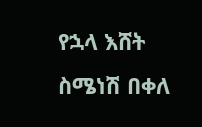የኋላ እሸት ስሜነሽ በቀለ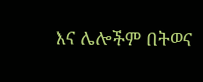እና ሌሎችም በትወና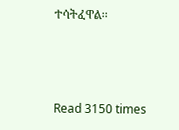ተሳትፈዋል፡፡



Read 3150 times